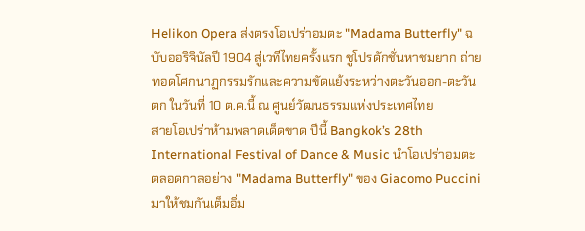Helikon Opera ส่งตรงโอเปร่าอมตะ "Madama Butterfly" ฉบับออริจินัลปี 1904 สู่เวทีไทยครั้งแรก ชูโปรดักชั่นหาชมยาก ถ่ายทอดโศกนาฏกรรมรักและความขัดแย้งระหว่างตะวันออก-ตะวันตก ในวันที่ 10 ต.ค.นี้ ณ ศูนย์วัฒนธรรมแห่งประเทศไทย
สายโอเปร่าห้ามพลาดเด็ดขาด ปีนี้ Bangkok’s 28th International Festival of Dance & Music นำโอเปร่าอมตะตลอดกาลอย่าง "Madama Butterfly" ของ Giacomo Puccini มาให้ชมกันเต็มอิ่ม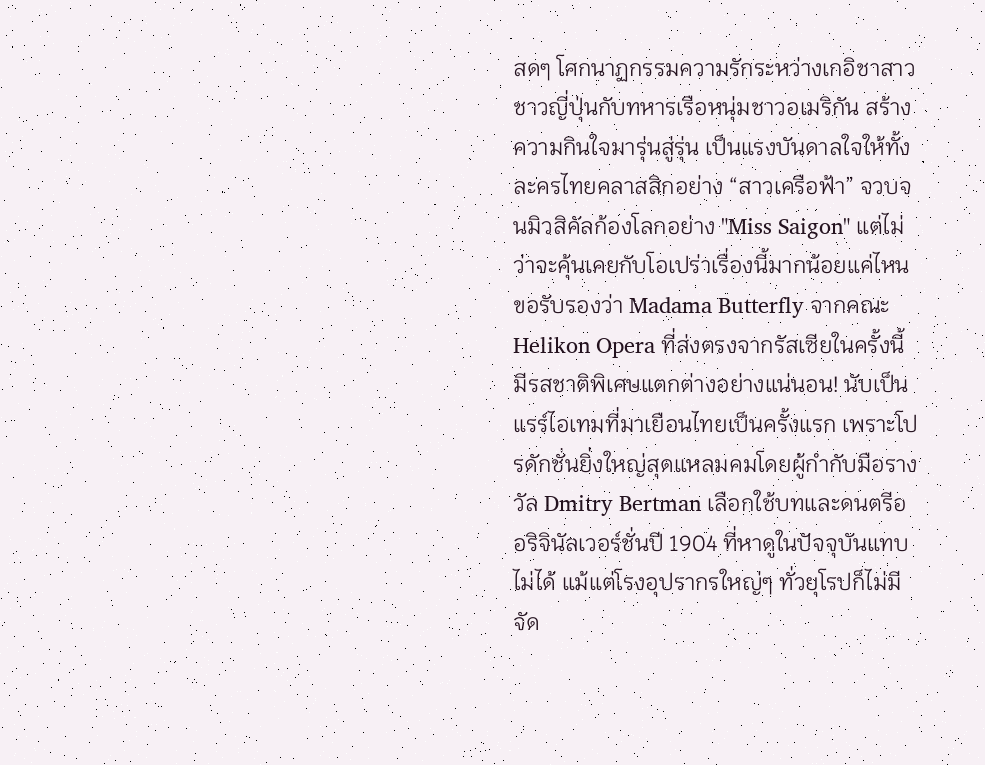สดๆ โศกนาฏกรรมความรักระหว่างเกอิชาสาวชาวญี่ปุ่นกับทหารเรือหนุ่มชาวอเมริกัน สร้างความกินใจมารุ่นสู่รุ่น เป็นแรงบันดาลใจให้ทั้งละครไทยคลาสสิกอย่าง “สาวเครือฟ้า” จวบจนมิวสิคัลก้องโลกอย่าง "Miss Saigon" แต่ไม่ว่าจะคุ้นเคยกับโอเปร่าเรื่องนี้มากน้อยแค่ไหน ขอรับรองว่า Madama Butterfly จากคณะ Helikon Opera ที่ส่งตรงจากรัสเซียในครั้งนี้ มีรสชาติพิเศษแตกต่างอย่างแน่นอน! นับเป็นแรร์ไอเทมที่มาเยือนไทยเป็นครั้งแรก เพราะโปรดักชั่นยิ่งใหญ่สุดแหลมคมโดยผู้กำกับมือรางวัล Dmitry Bertman เลือกใช้บทและดนตรีออริจินัลเวอร์ชั่นปี 1904 ที่หาดูในปัจจุบันแทบไม่ได้ แม้แต่โรงอุปรากรใหญ่ๆ ทั่วยุโรปก็ไม่มีจัด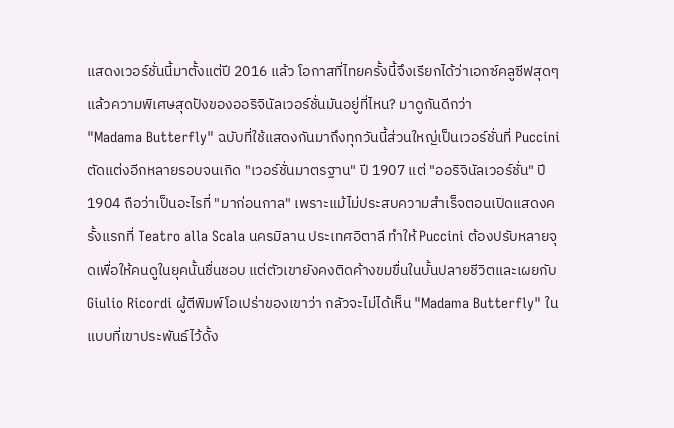แสดงเวอร์ชั่นนี้มาตั้งแต่ปี 2016 แล้ว โอกาสที่ไทยครั้งนี้จึงเรียกได้ว่าเอกซ์คลูซีฟสุดๆ
แล้วความพิเศษสุดปังของออริจินัลเวอร์ชั่นมันอยู่ที่ไหน? มาดูกันดีกว่า
"Madama Butterfly" ฉบับที่ใช้แสดงกันมาถึงทุกวันนี้ส่วนใหญ่เป็นเวอร์ชั่นที่ Puccini ตัดแต่งอีกหลายรอบจนเกิด "เวอร์ชั่นมาตรฐาน" ปี 1907 แต่ "ออริจินัลเวอร์ชั่น" ปี 1904 ถือว่าเป็นอะไรที่ "มาก่อนกาล" เพราะแม้ไม่ประสบความสำเร็จตอนเปิดแสดงครั้งแรกที่ Teatro alla Scala นครมิลาน ประเทศอิตาลี ทำให้ Puccini ต้องปรับหลายจุดเพื่อให้คนดูในยุคนั้นชื่นชอบ แต่ตัวเขายังคงติดค้างขมขื่นในบั้นปลายชีวิตและเผยกับ Giulio Ricordi ผู้ตีพิมพ์โอเปร่าของเขาว่า กลัวจะไม่ได้เห็น "Madama Butterfly" ในแบบที่เขาประพันธ์ไว้ดั้ง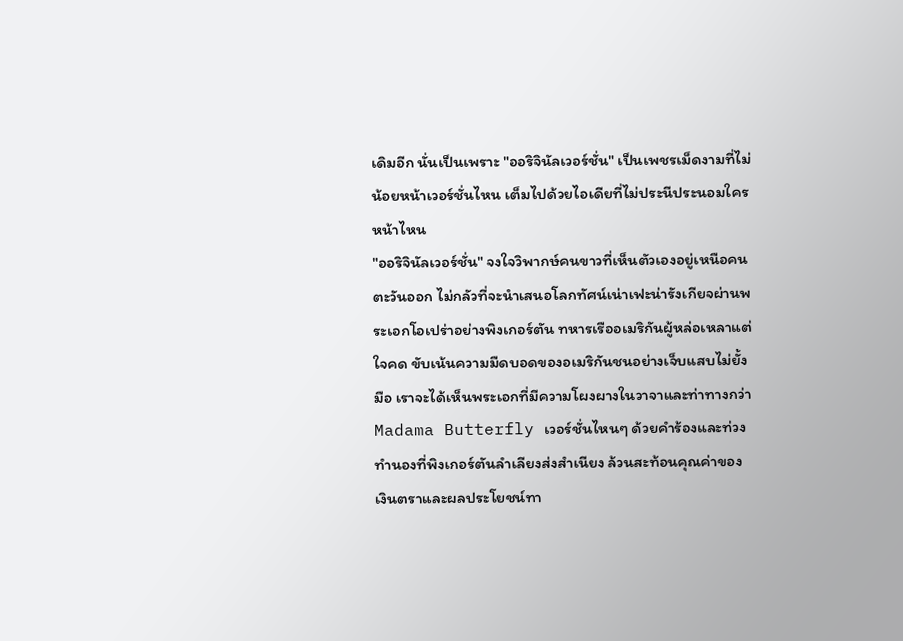เดิมอีก นั่นเป็นเพราะ "ออริจินัลเวอร์ชั่น" เป็นเพชรเม็ดงามที่ไม่น้อยหน้าเวอร์ชั่นไหน เต็มไปด้วยไอเดียที่ไม่ประนีประนอมใครหน้าไหน
"ออริจินัลเวอร์ชั่น" จงใจวิพากษ์คนขาวที่เห็นตัวเองอยู่เหนือคนตะวันออก ไม่กลัวที่จะนำเสนอโลกทัศน์เน่าเฟะน่ารังเกียจผ่านพระเอกโอเปร่าอย่างพิงเกอร์ตัน ทหารเรืออเมริกันผู้หล่อเหลาแต่ใจคด ขับเน้นความมืดบอดของอเมริกันชนอย่างเจ็บแสบไม่ยั้งมือ เราจะได้เห็นพระเอกที่มีความโผงผางในวาจาและท่าทางกว่า Madama Butterfly เวอร์ชั่นไหนๆ ด้วยคำร้องและท่วงทำนองที่พิงเกอร์ตันลำเลียงส่งสำเนียง ล้วนสะท้อนคุณค่าของเงินตราและผลประโยชน์ทา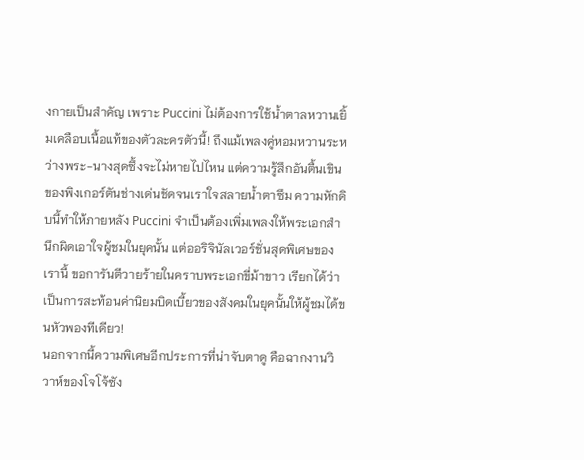งกายเป็นสำคัญ เพราะ Puccini ไม่ต้องการใช้น้ำตาลหวานเยิ้มเคลือบเนื้อแท้ของตัวละครตัวนี้! ถึงแม้เพลงคู่หอมหวานระหว่างพระ-นางสุดซึ้งจะไม่หายไปไหน แต่ความรู้สึกอันตื้นเขินของพิงเกอร์ตันช่างเด่นชัดจนเราใจสลายน้ำตาซึม ความหักดิบนี้ทำให้ภายหลัง Puccini จำเป็นต้องเพิ่มเพลงให้พระเอกสำนึกผิดเอาใจผู้ชมในยุคนั้น แต่ออริจินัลเวอร์ชั่นสุดพิเศษของเรานี้ ขอการันตีวายร้ายในคราบพระเอกขี่ม้าขาว เรียกได้ว่าเป็นการสะท้อนค่านิยมบิดเบี้ยวของสังคมในยุคนั้นให้ผู้ชมได้ขนหัวพองทีเดียว!
นอกจากนี้ความพิเศษอีกประการที่น่าจับตาดู คือฉากงานวิวาห์ของโจโจ้ซัง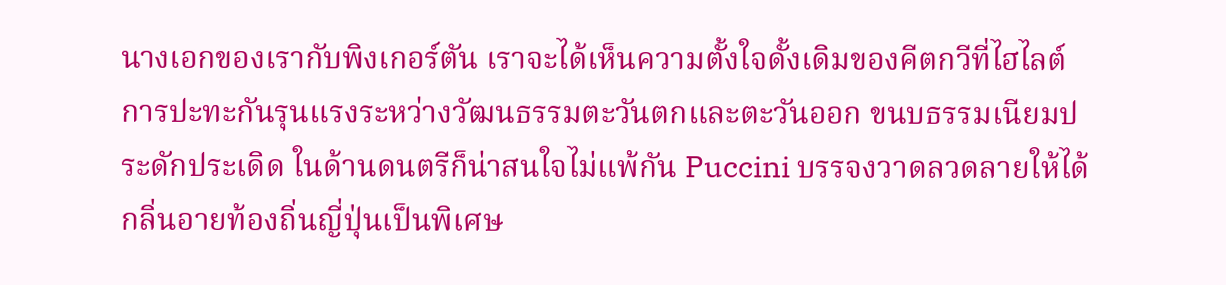นางเอกของเรากับพิงเกอร์ตัน เราจะได้เห็นความตั้งใจดั้งเดิมของคีตกวีที่ไฮไลต์การปะทะกันรุนแรงระหว่างวัฒนธรรมตะวันตกและตะวันออก ขนบธรรมเนียมประดักประเดิด ในด้านดนตรีก็น่าสนใจไม่แพ้กัน Puccini บรรจงวาดลวดลายให้ได้กลิ่นอายท้องถิ่นญี่ปุ่นเป็นพิเศษ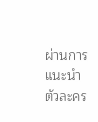ผ่านการแนะนำตัวละคร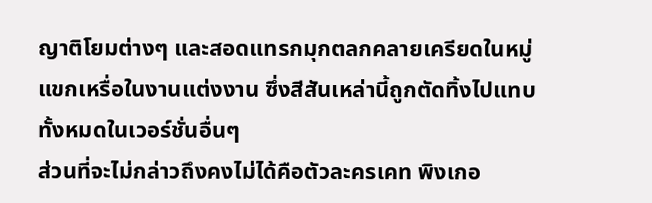ญาติโยมต่างๆ และสอดแทรกมุกตลกคลายเครียดในหมู่แขกเหรื่อในงานแต่งงาน ซึ่งสีสันเหล่านี้ถูกตัดทิ้งไปแทบทั้งหมดในเวอร์ชั่นอื่นๆ
ส่วนที่จะไม่กล่าวถึงคงไม่ได้คือตัวละครเคท พิงเกอ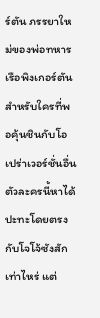ร์ตัน ภรรยาใหม่ของพ่อทหารเรือพิงเกอร์ตัน สำหรับใครที่พอคุ้นชินกับโอเปร่าเวอร์ชั่นอื่น ตัวละครนี้หาได้ปะทะโดยตรงกับโจโจ้ซังสักเท่าไหร่ แต่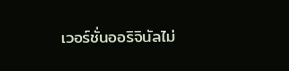เวอร์ชั่นออริจินัลไม่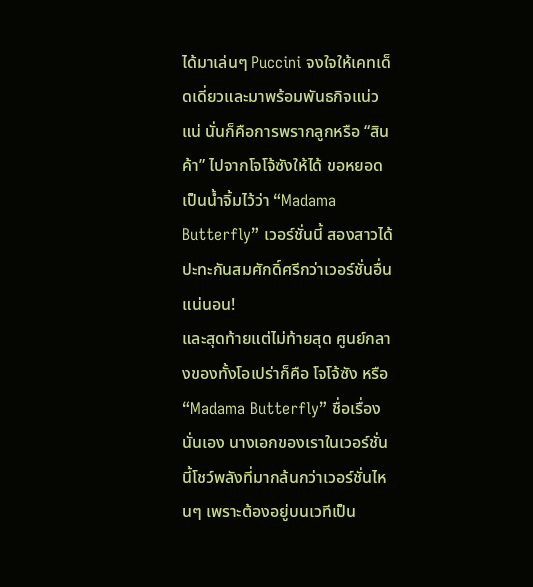ได้มาเล่นๆ Puccini จงใจให้เคทเด็ดเดี่ยวและมาพร้อมพันธกิจแน่วแน่ นั่นก็คือการพรากลูกหรือ “สินค้า” ไปจากโจโจ้ซังให้ได้ ขอหยอดเป็นน้ำจิ้มไว้ว่า “Madama Butterfly” เวอร์ชั่นนี้ สองสาวได้ปะทะกันสมศักดิ์ศรีกว่าเวอร์ชั่นอื่นแน่นอน!
และสุดท้ายแต่ไม่ท้ายสุด ศูนย์กลางของทั้งโอเปร่าก็คือ โจโจ้ซัง หรือ “Madama Butterfly” ชื่อเรื่องนั่นเอง นางเอกของเราในเวอร์ชั่นนี้โชว์พลังที่มากล้นกว่าเวอร์ชั่นไหนๆ เพราะต้องอยู่บนเวทีเป็น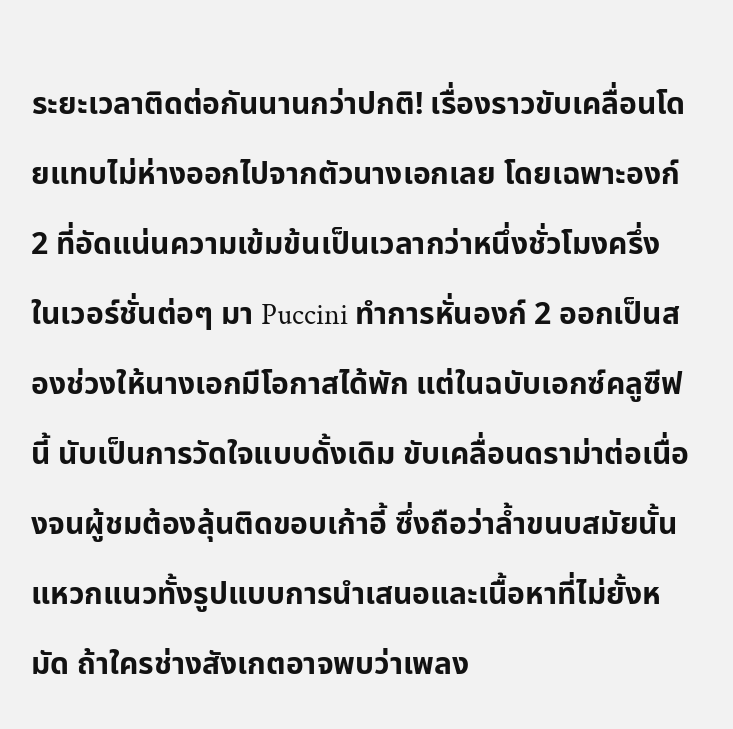ระยะเวลาติดต่อกันนานกว่าปกติ! เรื่องราวขับเคลื่อนโดยแทบไม่ห่างออกไปจากตัวนางเอกเลย โดยเฉพาะองก์ 2 ที่อัดแน่นความเข้มข้นเป็นเวลากว่าหนึ่งชั่วโมงครึ่ง ในเวอร์ชั่นต่อๆ มา Puccini ทำการหั่นองก์ 2 ออกเป็นสองช่วงให้นางเอกมีโอกาสได้พัก แต่ในฉบับเอกซ์คลูซีฟนี้ นับเป็นการวัดใจแบบดั้งเดิม ขับเคลื่อนดราม่าต่อเนื่องจนผู้ชมต้องลุ้นติดขอบเก้าอี้ ซึ่งถือว่าล้ำขนบสมัยนั้น แหวกแนวทั้งรูปแบบการนำเสนอและเนื้อหาที่ไม่ยั้งหมัด ถ้าใครช่างสังเกตอาจพบว่าเพลง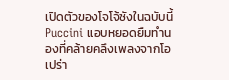เปิดตัวของโจโจ้ซังในฉบับนี้ Puccini แอบหยอดยืมทำนองที่คล้ายคลึงเพลงจากโอเปร่า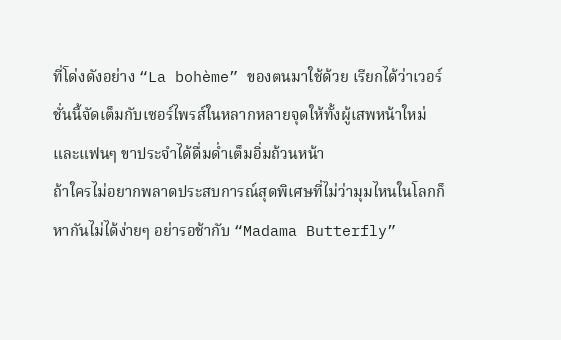ที่โด่งดังอย่าง “La bohème” ของตนมาใช้ด้วย เรียกได้ว่าเวอร์ชั่นนี้จัดเต็มกับเซอร์ไพรส์ในหลากหลายจุดให้ทั้งผู้เสพหน้าใหม่และแฟนๆ ขาประจำได้ดื่มด่ำเต็มอิ่มถ้วนหน้า
ถ้าใครไม่อยากพลาดประสบการณ์สุดพิเศษที่ไม่ว่ามุมไหนในโลกก็หากันไม่ได้ง่ายๆ อย่ารอช้ากับ “Madama Butterfly”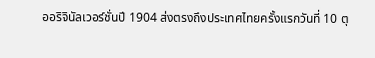ออริจินัลเวอร์ชั่นปี 1904 ส่งตรงถึงประเทศไทยครั้งแรกวันที่ 10 ตุ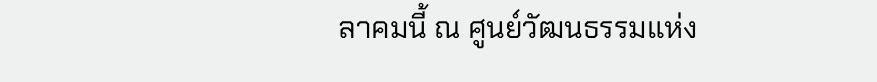ลาคมนี้ ณ ศูนย์วัฒนธรรมแห่ง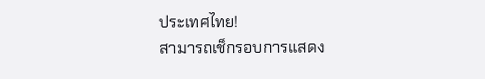ประเทศไทย!
สามารถเช็กรอบการแสดง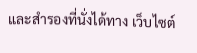และสำรองที่นั่งได้ทาง เว็บไซต์